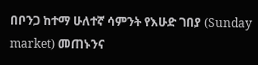በቦንጋ ከተማ ሁለተኛ ሳምንት የእሁድ ገበያ (Sunday market) መጠኑንና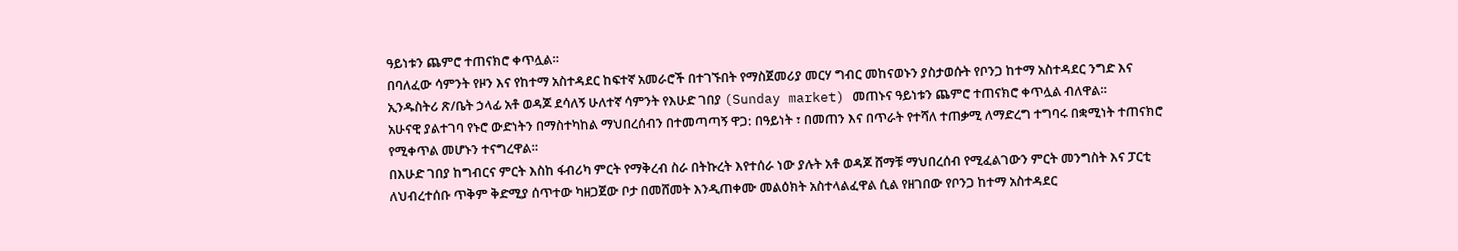ዓይነቱን ጨምሮ ተጠናክሮ ቀጥሏል።
በባለፈው ሳምንት የዞን እና የከተማ አስተዳደር ከፍተኛ አመራሮች በተገኙበት የማስጀመሪያ መርሃ ግብር መከናወኑን ያስታወሱት የቦንጋ ከተማ አስተዳደር ንግድ እና ኢንዱስትሪ ጽ/ቤት ኃላፊ አቶ ወዳጆ ደሳለኝ ሁለተኛ ሳምንት የእሁድ ገበያ (Sunday market) መጠኑና ዓይነቱን ጨምሮ ተጠናክሮ ቀጥሏል ብለዋል።
አሁናዊ ያልተገባ የኑሮ ውድነትን በማስተካከል ማህበረሰብን በተመጣጣኝ ዋጋ: በዓይነት ፣ በመጠን እና በጥራት የተሻለ ተጠቃሚ ለማድረግ ተግባሩ በቋሚነት ተጠናክሮ የሚቀጥል መሆኑን ተናግረዋል።
በእሁድ ገበያ ከግብርና ምርት እስከ ፋብሪካ ምርት የማቅረብ ስራ በትኩረት እየተሰራ ነው ያሉት አቶ ወዳጆ ሸማቹ ማህበረሰብ የሚፈልገውን ምርት መንግስት እና ፓርቲ ለህብረተሰቡ ጥቅም ቅድሚያ ሰጥተው ካዘጋጀው ቦታ በመሸመት እንዲጠቀሙ መልዕክት አስተላልፈዋል ሲል የዘገበው የቦንጋ ከተማ አስተዳደር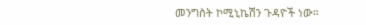መንግስት ኮሚኒኬሽን ጉዳዮች ነው።